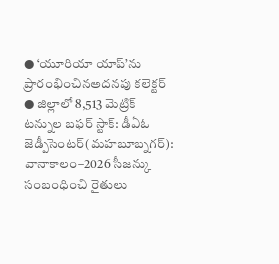● ‘యూరియా యాప్’ను ప్రారంభించినఅదనపు కలెక్టర్
● జిల్లాలో 8,513 మెట్రిక్ టన్నుల బఫర్ స్టాక్: డీఏఓ
జెడ్పీసెంటర్(మహబూబ్నగర్): వానాకాలం–2026 సీజన్కు సంబంధించి రైతులు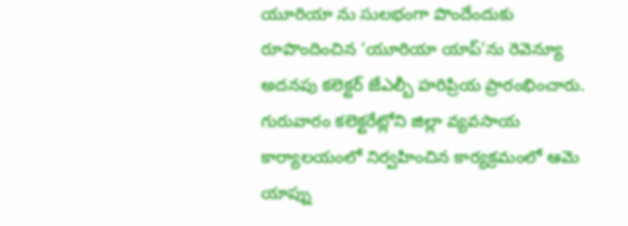యూరియా ను సులభంగా పొందేందుకు రూపొందించిన ‘యూరియా యాప్’ను రెవెన్యూ అదనపు కలెక్టర్ జేఎల్బీ హరిప్రియ ప్రారంభించారు. గురువారం కలెక్టరేట్లోని జిల్లా వ్యవసాయ కార్యాలయంలో నిర్వహించిన కార్యక్రమంలో ఆమె యాప్ను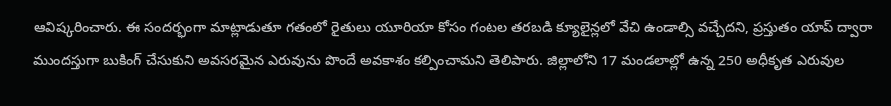ఆవిష్కరించారు. ఈ సందర్భంగా మాట్లాడుతూ గతంలో రైతులు యూరియా కోసం గంటల తరబడి క్యూలైన్లలో వేచి ఉండాల్సి వచ్చేదని, ప్రస్తుతం యాప్ ద్వారా ముందస్తుగా బుకింగ్ చేసుకుని అవసరమైన ఎరువును పొందే అవకాశం కల్పించామని తెలిపారు. జిల్లాలోని 17 మండలాల్లో ఉన్న 250 అధీకృత ఎరువుల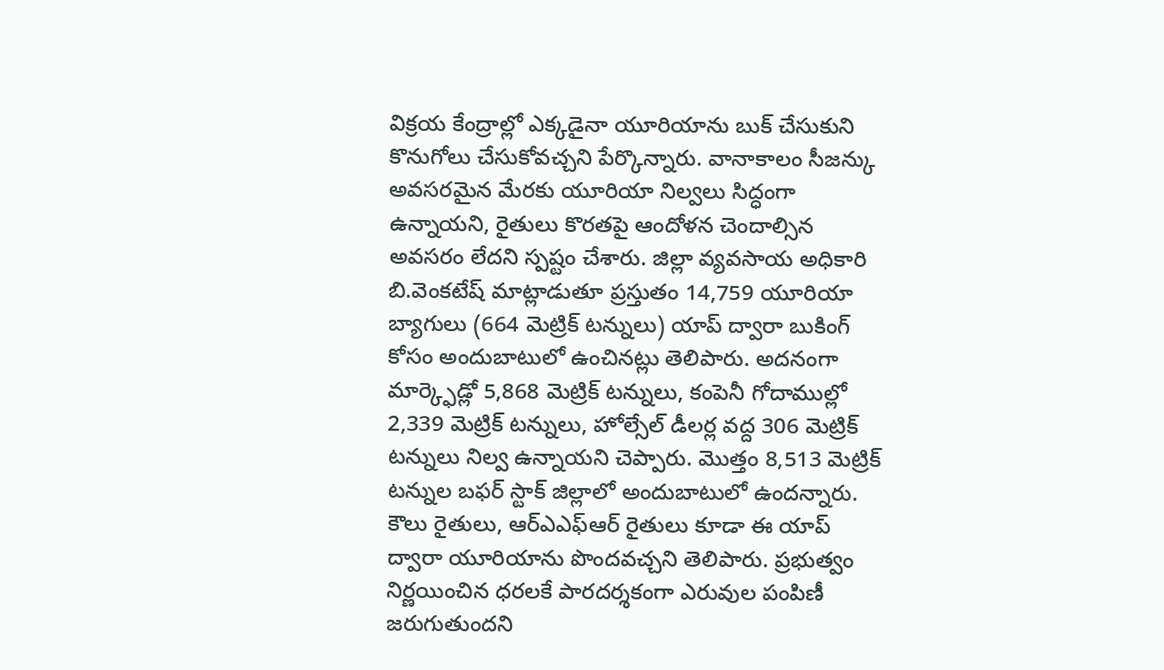విక్రయ కేంద్రాల్లో ఎక్కడైనా యూరియాను బుక్ చేసుకుని కొనుగోలు చేసుకోవచ్చని పేర్కొన్నారు. వానాకాలం సీజన్కు అవసరమైన మేరకు యూరియా నిల్వలు సిద్ధంగా ఉన్నాయని, రైతులు కొరతపై ఆందోళన చెందాల్సిన అవసరం లేదని స్పష్టం చేశారు. జిల్లా వ్యవసాయ అధికారి బి.వెంకటేష్ మాట్లాడుతూ ప్రస్తుతం 14,759 యూరియా బ్యాగులు (664 మెట్రిక్ టన్నులు) యాప్ ద్వారా బుకింగ్ కోసం అందుబాటులో ఉంచినట్లు తెలిపారు. అదనంగా మార్క్ఫెడ్లో 5,868 మెట్రిక్ టన్నులు, కంపెనీ గోదాముల్లో 2,339 మెట్రిక్ టన్నులు, హోల్సేల్ డీలర్ల వద్ద 306 మెట్రిక్ టన్నులు నిల్వ ఉన్నాయని చెప్పారు. మొత్తం 8,513 మెట్రిక్ టన్నుల బఫర్ స్టాక్ జిల్లాలో అందుబాటులో ఉందన్నారు. కౌలు రైతులు, ఆర్ఎఎఫ్ఆర్ రైతులు కూడా ఈ యాప్ ద్వారా యూరియాను పొందవచ్చని తెలిపారు. ప్రభుత్వం నిర్ణయించిన ధరలకే పారదర్శకంగా ఎరువుల పంపిణీ జరుగుతుందని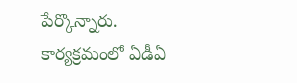పేర్కొన్నారు. కార్యక్రమంలో ఏడీఏ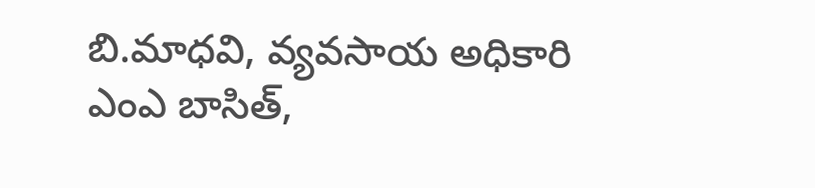బి.మాధవి, వ్యవసాయ అధికారి ఎంఎ బాసిత్,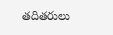తదితరులు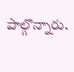పాల్గొన్నారు.